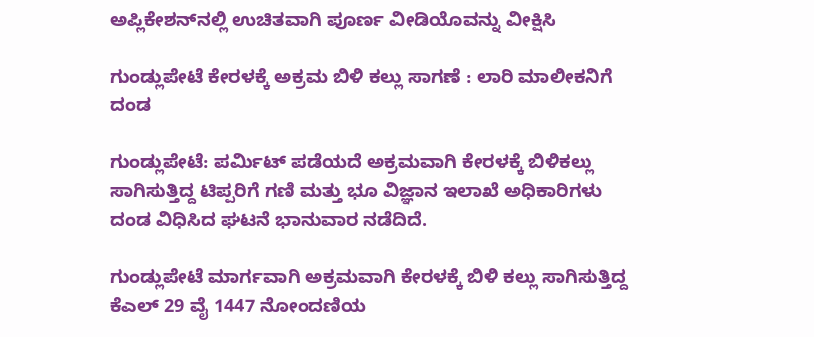ಅಪ್ಲಿಕೇಶನ್‌ನಲ್ಲಿ ಉಚಿತವಾಗಿ ಪೂರ್ಣ ವೀಡಿಯೊವನ್ನು ವೀಕ್ಷಿಸಿ

ಗುಂಡ್ಲುಪೇಟೆ ಕೇರಳಕ್ಕೆ ಅಕ್ರಮ ಬಿಳಿ ಕಲ್ಲು ಸಾಗಣೆ : ಲಾರಿ ಮಾಲೀಕನಿಗೆ ದಂಡ

ಗುಂಡ್ಲುಪೇಟೆ: ಪರ್ಮಿಟ್ ಪಡೆಯದೆ ಅಕ್ರಮವಾಗಿ ಕೇರಳಕ್ಕೆ ಬಿಳಿಕಲ್ಲು ಸಾಗಿಸುತ್ತಿದ್ದ ಟಿಪ್ಪರಿಗೆ ಗಣಿ ಮತ್ತು ಭೂ ವಿಜ್ಞಾನ ಇಲಾಖೆ ಅಧಿಕಾರಿಗಳು ದಂಡ ವಿಧಿಸಿದ ಘಟನೆ ಭಾನುವಾರ ನಡೆದಿದೆ.

ಗುಂಡ್ಲುಪೇಟೆ ಮಾರ್ಗವಾಗಿ ಅಕ್ರಮವಾಗಿ ಕೇರಳಕ್ಕೆ ಬಿಳಿ ಕಲ್ಲು ಸಾಗಿಸುತ್ತಿದ್ದ ಕೆಎಲ್ 29 ವೈ 1447 ನೋಂದಣಿಯ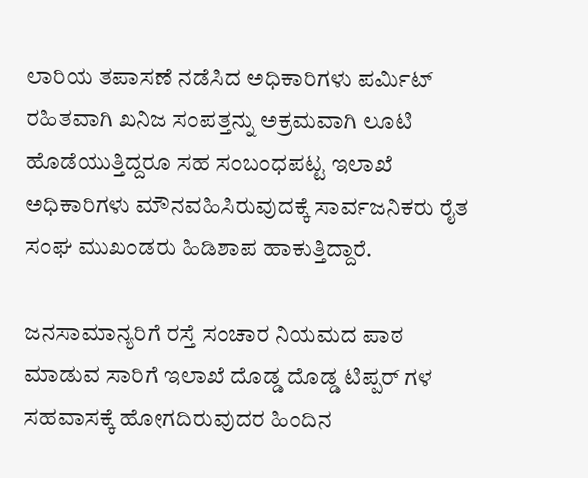ಲಾರಿಯ ತಪಾಸಣೆ ನಡೆಸಿದ ಅಧಿಕಾರಿಗಳು ಪರ್ಮಿಟ್ ರಹಿತವಾಗಿ ಖನಿಜ ಸಂಪತ್ತನ್ನು ಅಕ್ರಮವಾಗಿ ಲೂಟಿ ಹೊಡೆಯುತ್ತಿದ್ದರೂ ಸಹ ಸಂಬಂಧಪಟ್ಟ ಇಲಾಖೆ ಅಧಿಕಾರಿಗಳು ಮೌನವಹಿಸಿರುವುದಕ್ಕೆ ಸಾರ್ವಜನಿಕರು ರೈತ ಸಂಘ ಮುಖಂಡರು ಹಿಡಿಶಾಪ ಹಾಕುತ್ತಿದ್ದಾರೆ.

ಜನಸಾಮಾನ್ಯರಿಗೆ ರಸ್ತೆ ಸಂಚಾರ ನಿಯಮದ ಪಾಠ ಮಾಡುವ ಸಾರಿಗೆ ಇಲಾಖೆ ದೊಡ್ಡ ದೊಡ್ಡ ಟಿಪ್ಪರ್ ಗಳ ಸಹವಾಸಕ್ಕೆ ಹೋಗದಿರುವುದರ ಹಿಂದಿನ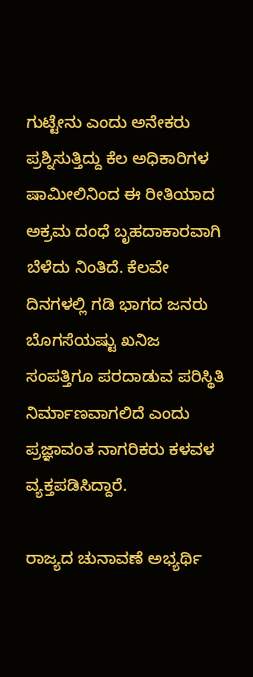ಗುಟ್ಟೇನು ಎಂದು ಅನೇಕರು ಪ್ರಶ್ನಿಸುತ್ತಿದ್ದು ಕೆಲ ಅಧಿಕಾರಿಗಳ ಷಾಮೀಲಿನಿಂದ ಈ ರೀತಿಯಾದ ಅಕ್ರಮ ದಂಧೆ ಬೃಹದಾಕಾರವಾಗಿ ಬೆಳೆದು ನಿಂತಿದೆ. ಕೆಲವೇ ದಿನಗಳಲ್ಲಿ ಗಡಿ ಭಾಗದ ಜನರು ಬೊಗಸೆಯಷ್ಟು ಖನಿಜ ಸಂಪತ್ತಿಗೂ ಪರದಾಡುವ ಪರಿಸ್ಥಿತಿ ನಿರ್ಮಾಣವಾಗಲಿದೆ ಎಂದು ಪ್ರಜ್ಞಾವಂತ ನಾಗರಿಕರು ಕಳವಳ ವ್ಯಕ್ತಪಡಿಸಿದ್ದಾರೆ.

ರಾಜ್ಯದ ಚುನಾವಣೆ ಅಭ್ಯರ್ಥಿ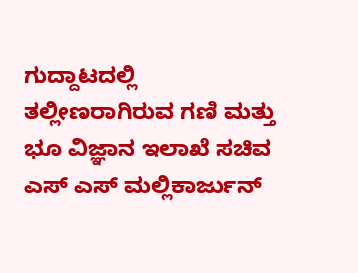ಗುದ್ದಾಟದಲ್ಲಿ ತಲ್ಲೀಣರಾಗಿರುವ ಗಣಿ ಮತ್ತು ಭೂ ವಿಜ್ಞಾನ ಇಲಾಖೆ ಸಚಿವ ಎಸ್ ಎಸ್ ಮಲ್ಲಿಕಾರ್ಜುನ್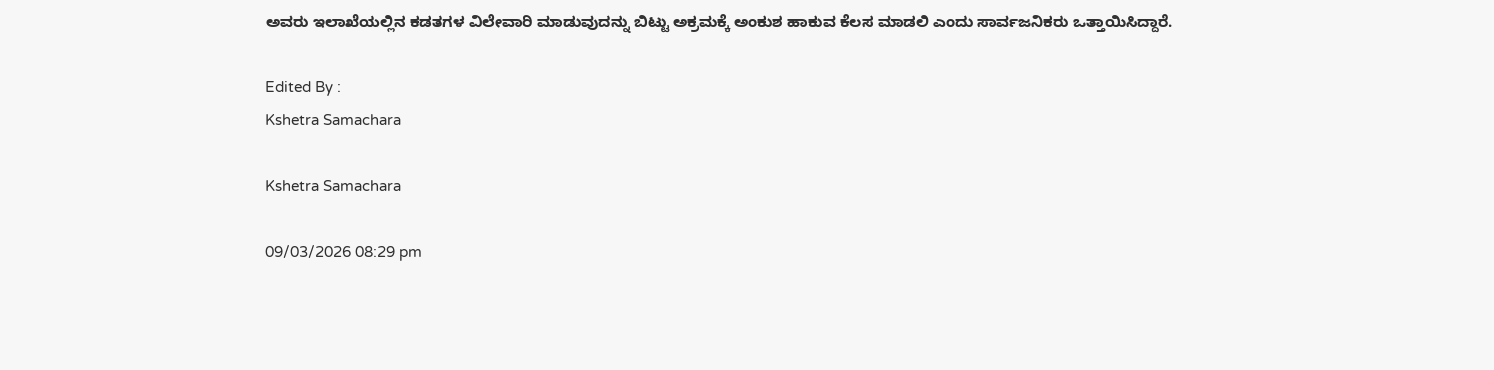ಅವರು ಇಲಾಖೆಯಲ್ಲಿನ ಕಡತಗಳ ವಿಲೇವಾರಿ ಮಾಡುವುದನ್ನು ಬಿಟ್ಟು ಅಕ್ರಮಕ್ಕೆ ಅಂಕುಶ ಹಾಕುವ ಕೆಲಸ ಮಾಡಲಿ ಎಂದು ಸಾರ್ವಜನಿಕರು ಒತ್ತಾಯಿಸಿದ್ದಾರೆ.

Edited By :
Kshetra Samachara

Kshetra Samachara

09/03/2026 08:29 pm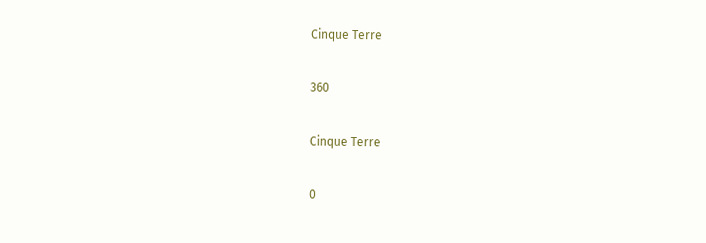Cinque Terre

360

Cinque Terre

0